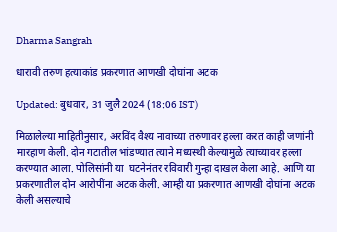Dharma Sangrah

धारावी तरुण हत्याकांड प्रकरणात आणखी दोघांना अटक

Updated: बुधवार, 31 जुलै 2024 (18:06 IST)

मिळालेल्या माहितीनुसार, अरविंद वैश्य नावाच्या तरुणावर हल्ला करत काही जणांनी मारहाण केली. दोन गटातील भांडण्यात त्याने मध्यस्थी केल्यामुळे त्याच्यावर हल्ला करण्यात आला. पोलिसांनी या  घटनेनंतर रविवारी गुन्हा दाखल केला आहे. आणि या प्रकरणातील दोन आरोपींना अटक केली. आम्ही या प्रकरणात आणखी दोघांना अटक केली असल्याचे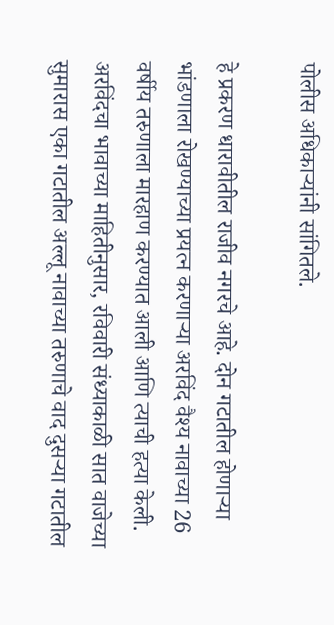पोलीस अधिकाऱ्यांनी सांगितले.

हे प्रकरण धारावीतील राजीव नगरचे आहे. दोन गटातील होणाऱ्या भांडणाला रोखण्याच्या प्रयत्न करणाऱ्या अरविंद वैश्य नावाच्या 26 वर्षीय तरुणाला मारहाण करण्यात आली आणि त्याची हत्या केली. अरविंदचा भावाच्या माहितीनुसार, रविवारी संध्याकाळी सात वाजेच्या सुमारास एका गटातील अल्लू नावाच्या तरुणाचे वाद दुसऱ्या गटातील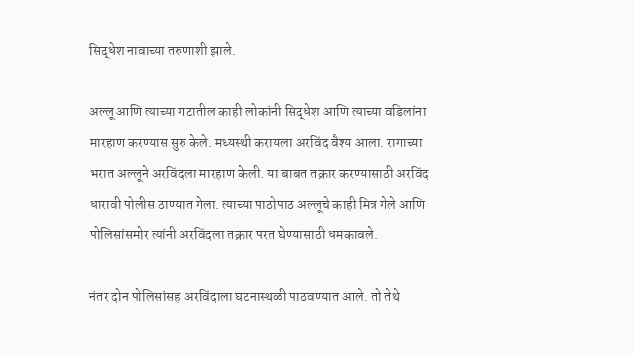सिद्धेश नावाच्या तरुणाशी झाले.

अल्लू आणि त्याच्या गटातील काही लोकांनी सिद्धेश आणि त्याच्या वडिलांना मारहाण करण्यास सुरु केले. मध्यस्थी करायला अरविंद वैश्य आला. रागाच्या भरात अल्लूने अरविंदला मारहाण केली. या बाबत तक्रार करण्यासाठी अरविंद धारावी पोलीस ठाण्यात गेला. त्याच्या पाठोपाठ अल्लूचे काही मित्र गेले आणि पोलिसांसमोर त्यांनी अरविंदला तक्रार परत घेण्यासाठी धमकावले.

नंतर दोन पोलिसांसह अरविंदाला घटनास्थळी पाठवण्यात आले. तो तेथे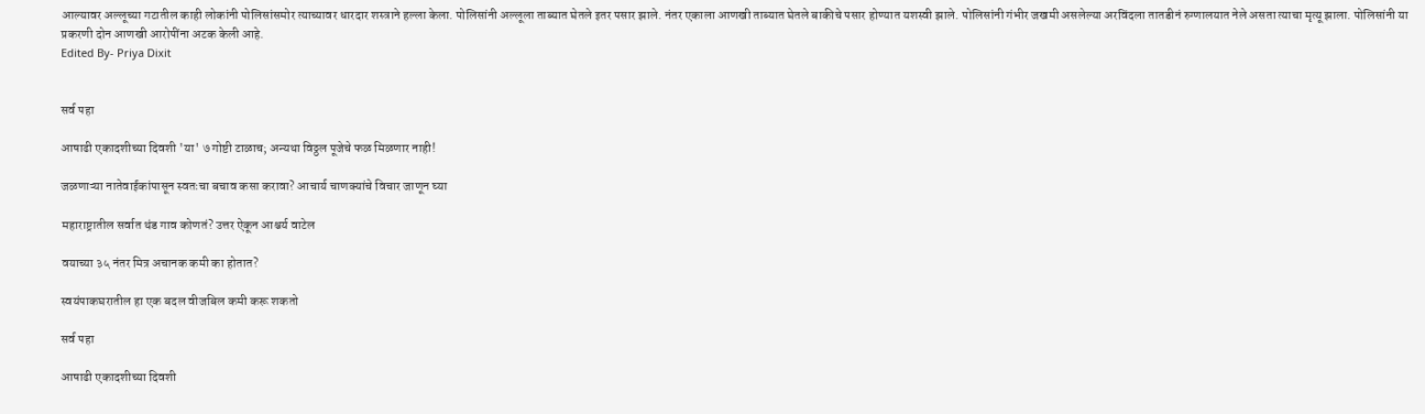आल्यावर अल्लूच्या गटातील काही लोकांनी पोलिसांसमोर त्याच्यावर धारदार शस्त्राने हल्ला केला. पोलिसांनी अल्लूला ताब्यात घेतले इतर पसार झाले. नंतर एकाला आणखी ताब्यात घेतले बाकीचे पसार होण्यात यशस्वी झाले. पोलिसांनी गंभीर जखमी असलेल्या अरविंदला तातडीनं रुग्णालयात नेले असता त्याचा मृत्यू झाला. पोलिसांनी या प्रकरणी दोन आणखी आरोपींना अटक केली आहे.
Edited By- Priya Dixit


सर्व पहा

आषाढी एकादशीच्या दिवशी 'या' ७ गोष्टी टाळाच; अन्यथा विठ्ठल पूजेचे फळ मिळणार नाही!

जळणाऱ्या नातेवाईकांपासून स्वतःचा बचाव कसा करावा? आचार्य चाणक्यांचे विचार जाणून घ्या

महाराष्ट्रातील सर्वात थंड गाव कोणतं? उत्तर ऐकून आश्चर्य वाटेल

वयाच्या ३५ नंतर मित्र अचानक कमी का होतात?

स्वयंपाकघरातील हा एक बदल वीजबिल कमी करू शकतो

सर्व पहा

आषाढी एकादशीच्या दिवशी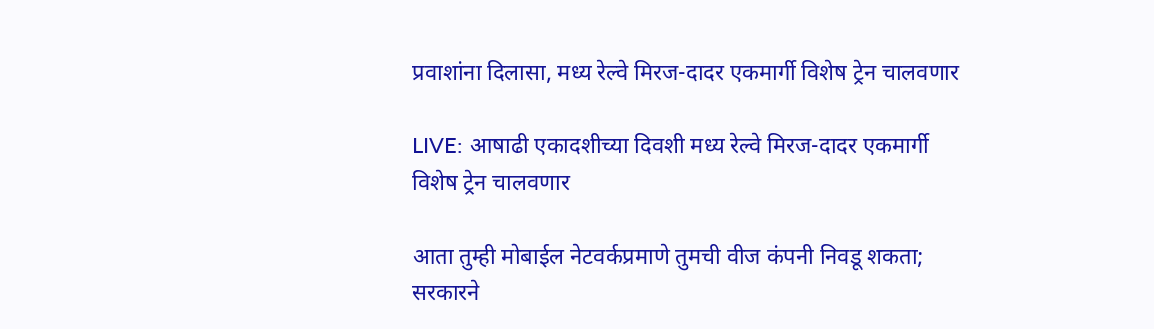प्रवाशांना दिलासा, मध्य रेल्वे मिरज-दादर एकमार्गी विशेष ट्रेन चालवणार

LIVE: आषाढी एकादशीच्या दिवशी मध्य रेल्वे मिरज-दादर एकमार्गी विशेष ट्रेन चालवणार

आता तुम्ही मोबाईल नेटवर्कप्रमाणे तुमची वीज कंपनी निवडू शकता; सरकारने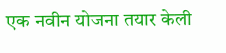एक नवीन योजना तयार केली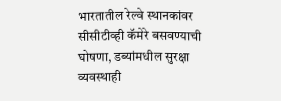भारतातील रेल्वे स्थानकांवर सीसीटीव्ही कॅमेरे बसवण्याची घोषणा, डब्यांमधील सुरक्षा व्यवस्थाही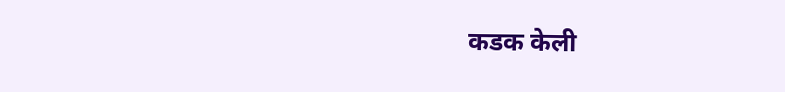कडक केली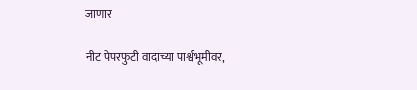जाणार

नीट पेपरफुटी वादाच्या पार्श्वभूमीवर,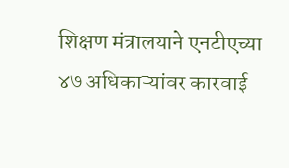शिक्षण मंत्रालयाने एनटीएच्या ४७ अधिकाऱ्यांवर कारवाई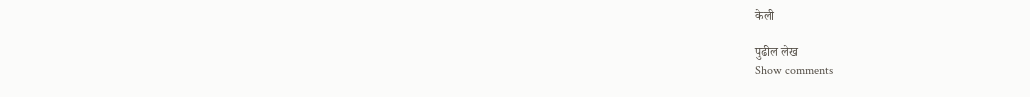केली

पुढील लेख
Show comments